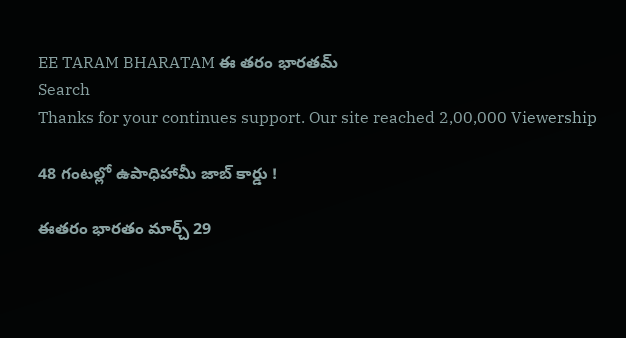EE TARAM BHARATAM ఈ తరం భారతమ్
Search
Thanks for your continues support. Our site reached 2,00,000 Viewership

48 గంటల్లో ఉపాధిహామీ జాబ్ కార్డు !

ఈతరం భారతం మార్చ్ 29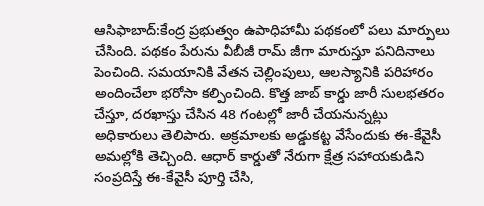ఆసిఫాబాద్:కేంద్ర ప్రభుత్వం ఉపాధిహామీ పథకంలో పలు మార్పులు చేసింది. పథకం పేరును వీబీజీ రామ్ జీగా మారుస్తూ పనిదినాలు పెంచింది. సమయానికి వేతన చెల్లింపులు, ఆలస్యానికి పరిహారం అందించేలా భరోసా కల్పించింది. కొత్త జాబ్ కార్డు జారీ సులభతరం చేస్తూ, దరఖాస్తు చేసిన 48 గంటల్లో జారీ చేయనున్నట్లు అధికారులు తెలిపారు. అక్రమాలకు అడ్డుకట్ట వేసేందుకు ఈ-కేవైసీ అమల్లోకి తెచ్చింది. ఆధార్ కార్డుతో నేరుగా క్షేత్ర సహాయకుడిని సంప్రదిస్తే ఈ-కేవైసీ పూర్తి చేసి,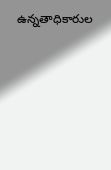ఉన్నతాధికారుల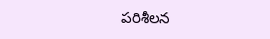పరిశీలన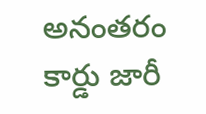అనంతరం కార్డు జారీ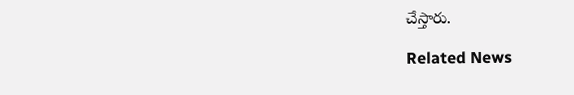చేస్తారు.

Related News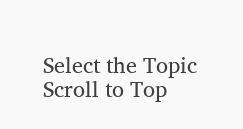Select the Topic
Scroll to Top